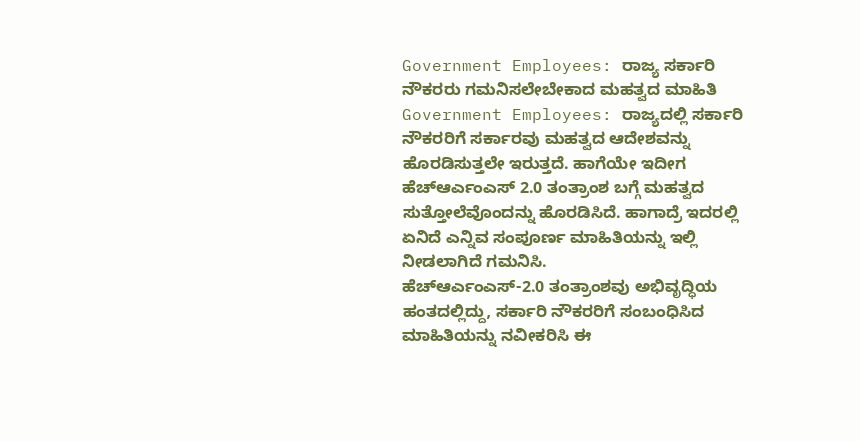Government Employees: ರಾಜ್ಯ ಸರ್ಕಾರಿ ನೌಕರರು ಗಮನಿಸಲೇಬೇಕಾದ ಮಹತ್ವದ ಮಾಹಿತಿ
Government Employees: ರಾಜ್ಯದಲ್ಲಿ ಸರ್ಕಾರಿ ನೌಕರರಿಗೆ ಸರ್ಕಾರವು ಮಹತ್ವದ ಆದೇಶವನ್ನು ಹೊರಡಿಸುತ್ತಲೇ ಇರುತ್ತದೆ. ಹಾಗೆಯೇ ಇದೀಗ ಹೆಚ್ಆರ್ಎಂಎಸ್ 2.0 ತಂತ್ರಾಂಶ ಬಗ್ಗೆ ಮಹತ್ವದ ಸುತ್ತೋಲೆವೊಂದನ್ನು ಹೊರಡಿಸಿದೆ. ಹಾಗಾದ್ರೆ ಇದರಲ್ಲಿ ಏನಿದೆ ಎನ್ನಿವ ಸಂಪೂರ್ಣ ಮಾಹಿತಿಯನ್ನು ಇಲ್ಲಿ ನೀಡಲಾಗಿದೆ ಗಮನಿಸಿ.
ಹೆಚ್ಆರ್ಎಂಎಸ್-2.0 ತಂತ್ರಾಂಶವು ಅಭಿವೃದ್ಧಿಯ ಹಂತದಲ್ಲಿದ್ದು, ಸರ್ಕಾರಿ ನೌಕರರಿಗೆ ಸಂಬಂಧಿಸಿದ ಮಾಹಿತಿಯನ್ನು ನವೀಕರಿಸಿ ಈ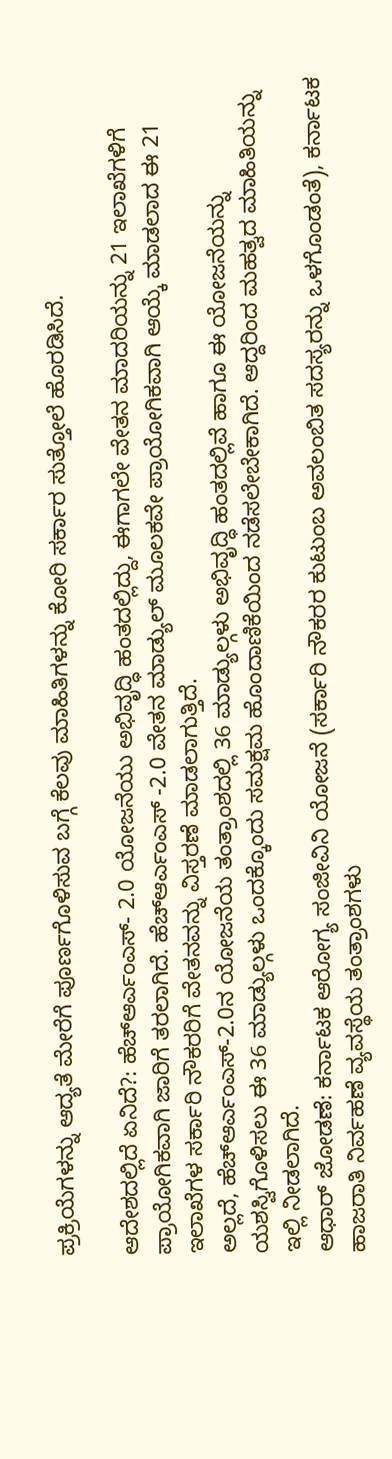ಪ್ರಕ್ರಿಯೆಗಳನ್ನು ಆದ್ಯತೆ ಮೇರೆಗೆ ಪೂರ್ಣಗೊಳಿಸುವ ಬಗ್ಗೆ ಕೆಲವು ಮಾಹಿತಿಗಳನ್ನು ಕೋರಿ ಸರ್ಕಾರ ಸುತ್ತೋಲೆ ಹೊರಡಿಸಿದೆ.

ಆದೇಶದಲ್ಲಿದೆ ಏನಿದೆ?: ಹೆಚ್ಆರ್ಎಂಎಸ್- 2.0 ಯೋಜನೆಯು ಅಭಿವೃದ್ಧಿ ಹಂತದಲ್ಲಿದ್ದು, ಈಗಾಗಲೇ ವೇತನ ಮಾದರಿಯನ್ನು 21 ಇಲಾಖೆಗಳಿಗೆ ಪ್ರಾಯೋಗಿಕವಾಗಿ ಜಾರಿಗೆ ತರಲಾಗಿದೆ. ಹೆಚ್ಆರ್ಎಂಎಸ್ -2.0 ವೇತನ ಮಾಡ್ಯುಲ್ ಮೂಲಕವೇ ಪ್ರಾಯೋಗಿಕವಾಗಿ ಆಯ್ಕೆ ಮಾಡಲಾದ ಈ 21 ಇಲಾಖೆಗಳ ಸರ್ಕಾರಿ ನೌಕರರಿಗೆ ವೇತನವನ್ನು ವಿಸ್ತರಣೆ ಮಾಡಲಾಗುತ್ತಿದೆ.
ಅಲ್ಲದೆ, ಹೆಚ್ಆರ್ಎಂಎಸ್-2.0ನ ಯೋಜನೆಯ ತಂತ್ರಾಂಶದಲ್ಲಿ 36 ಮಾಡ್ಯುಲ್ಗಳು ಅಭಿವೃದ್ಧಿ ಹಂತದಲ್ಲಿವೆ ಹಾಗೂ ಈ ಯೋಜನೆಯನ್ನು ಯಶಸ್ವಿಗೊಳಿಸಲು ಈ 36 ಮಾಡ್ಯುಲ್ಗಳು ಒಂದಕ್ಕೊಂದು ಸಮಕ್ಷಮ ಹೊಂದಾಣಿಕೆಯಿಂದ ನಡೆಸಲೇಬೇಕಾಗಿದೆ. ಆದ್ದರಿಂದ ಮಹತ್ವದ ಮಾಹಿತಿಯನ್ನು ಇಲ್ಲಿ ನೀಡಲಾಗಿದೆ.
ಆಧಾರ್ ಜೋಡಣೆ: ಕರ್ನಾಟಕ ಆರೋಗ್ಯ ಸಂಜೀವಿನಿ ಯೋಜನೆ (ಸರ್ಕಾರಿ ನೌಕರರ ಕುಟುಂಬ ಅವಲಂಬಿತ ಸದಸ್ಯರನ್ನು ಒಳಗೊಂಡಂತೆ), ಕರ್ನಾಟಕ ಹಾಜರಾತಿ ನಿರ್ವಹಣೆ ವ್ಯವಸ್ಥೆಯ ತಂತ್ರಾಂಶಗಳು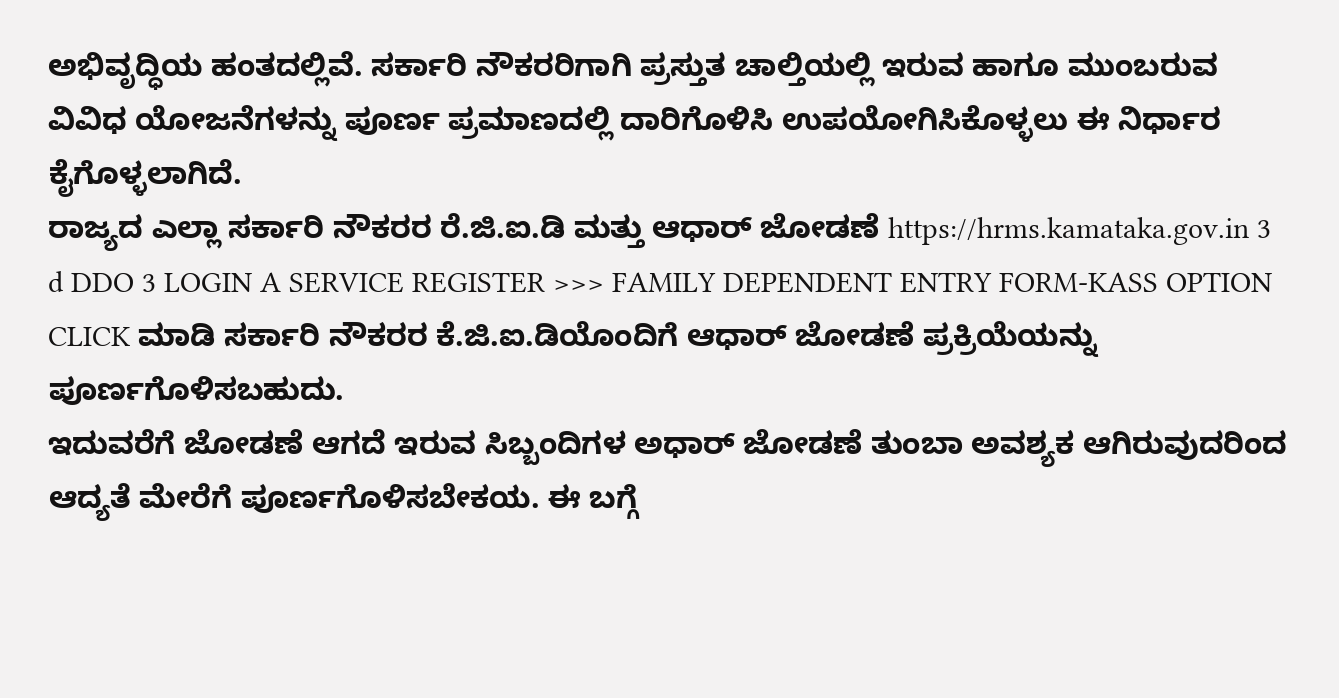ಅಭಿವೃದ್ಧಿಯ ಹಂತದಲ್ಲಿವೆ. ಸರ್ಕಾರಿ ನೌಕರರಿಗಾಗಿ ಪ್ರಸ್ತುತ ಚಾಲ್ತಿಯಲ್ಲಿ ಇರುವ ಹಾಗೂ ಮುಂಬರುವ ವಿವಿಧ ಯೋಜನೆಗಳನ್ನು ಪೂರ್ಣ ಪ್ರಮಾಣದಲ್ಲಿ ದಾರಿಗೊಳಿಸಿ ಉಪಯೋಗಿಸಿಕೊಳ್ಳಲು ಈ ನಿರ್ಧಾರ ಕೈಗೊಳ್ಳಲಾಗಿದೆ.
ರಾಜ್ಯದ ಎಲ್ಲಾ ಸರ್ಕಾರಿ ನೌಕರರ ರೆ.ಜಿ.ಐ.ಡಿ ಮತ್ತು ಆಧಾರ್ ಜೋಡಣೆ https://hrms.kamataka.gov.in 3 d DDO 3 LOGIN A SERVICE REGISTER >>> FAMILY DEPENDENT ENTRY FORM-KASS OPTION CLICK ಮಾಡಿ ಸರ್ಕಾರಿ ನೌಕರರ ಕೆ.ಜಿ.ಐ.ಡಿಯೊಂದಿಗೆ ಆಧಾರ್ ಜೋಡಣೆ ಪ್ರಕ್ರಿಯೆಯನ್ನು ಪೂರ್ಣಗೊಳಿಸಬಹುದು.
ಇದುವರೆಗೆ ಜೋಡಣೆ ಆಗದೆ ಇರುವ ಸಿಬ್ಬಂದಿಗಳ ಅಧಾರ್ ಜೋಡಣೆ ತುಂಬಾ ಅವಶ್ಯಕ ಆಗಿರುವುದರಿಂದ ಆದ್ಯತೆ ಮೇರೆಗೆ ಪೂರ್ಣಗೊಳಿಸಬೇಕಯ. ಈ ಬಗ್ಗೆ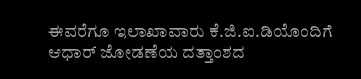ಈವರೆಗೂ ಇಲಾಖಾವಾರು ಕೆ.ಜಿ.ಐ.ಡಿಯೊಂದಿಗೆ ಆಧಾರ್ ಜೋಡಣೆಯ ದತ್ತಾಂಶದ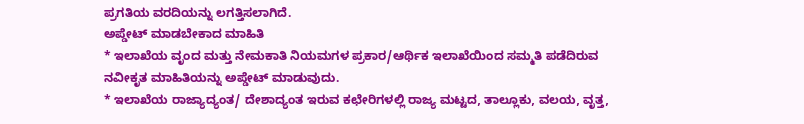ಪ್ರಗತಿಯ ವರದಿಯನ್ನು ಲಗತ್ತಿಸಲಾಗಿದೆ.
ಅಪ್ಡೇಟ್ ಮಾಡಬೇಕಾದ ಮಾಹಿತಿ
* ಇಲಾಖೆಯ ವೃಂದ ಮತ್ತು ನೇಮಕಾತಿ ನಿಯಮಗಳ ಪ್ರಕಾರ/ಆರ್ಥಿಕ ಇಲಾಖೆಯಿಂದ ಸಮ್ಮತಿ ಪಡೆದಿರುವ ನವೀಕೃತ ಮಾಹಿತಿಯನ್ನು ಅಪ್ಡೇಟ್ ಮಾಡುವುದು.
* ಇಲಾಖೆಯ ರಾಜ್ಯಾದ್ಯಂತ/ ದೇಶಾದ್ಯಂತ ಇರುವ ಕಛೇರಿಗಳಲ್ಲಿ ರಾಜ್ಯ ಮಟ್ಟದ, ತಾಲ್ಲೂಕು, ವಲಯ, ವೃತ್ತ,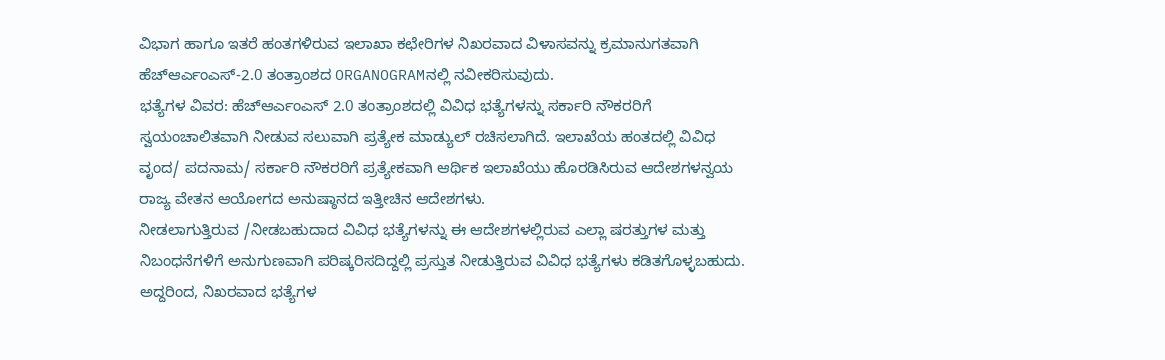ವಿಭಾಗ ಹಾಗೂ ಇತರೆ ಹಂತಗಳಿರುವ ಇಲಾಖಾ ಕಛೇರಿಗಳ ನಿಖರವಾದ ವಿಳಾಸವನ್ನು ಕ್ರಮಾನುಗತವಾಗಿ ಹೆಚ್ಆರ್ಎಂಎಸ್-2.0 ತಂತ್ರಾಂಶದ ORGANOGRAMನಲ್ಲಿ ನವೀಕರಿಸುವುದು.
ಭತ್ಯೆಗಳ ವಿವರ: ಹೆಚ್ಆರ್ಎಂಎಸ್ 2.0 ತಂತ್ರಾಂಶದಲ್ಲಿ ವಿವಿಧ ಭತ್ಯೆಗಳನ್ನು ಸರ್ಕಾರಿ ನೌಕರರಿಗೆ ಸ್ವಯಂಚಾಲಿತವಾಗಿ ನೀಡುವ ಸಲುವಾಗಿ ಪ್ರತ್ಯೇಕ ಮಾಡ್ಯುಲ್ ರಚಿಸಲಾಗಿದೆ. ಇಲಾಖೆಯ ಹಂತದಲ್ಲಿ ವಿವಿಧ ವೃಂದ/ ಪದನಾಮ/ ಸರ್ಕಾರಿ ನೌಕರರಿಗೆ ಪ್ರತ್ಯೇಕವಾಗಿ ಆರ್ಥಿಕ ಇಲಾಖೆಯು ಹೊರಡಿಸಿರುವ ಆದೇಶಗಳನ್ವಯ ರಾಜ್ಯ ವೇತನ ಆಯೋಗದ ಅನುಷ್ಠಾನದ ಇತ್ತೀಚಿನ ಆದೇಶಗಳು.
ನೀಡಲಾಗುತ್ತಿರುವ /ನೀಡಬಹುದಾದ ವಿವಿಧ ಭತ್ಯೆಗಳನ್ನು ಈ ಆದೇಶಗಳಲ್ಲಿರುವ ಎಲ್ಲಾ ಷರತ್ತುಗಳ ಮತ್ತು ನಿಬಂಧನೆಗಳಿಗೆ ಅನುಗುಣವಾಗಿ ಪರಿಷ್ಕರಿಸದಿದ್ದಲ್ಲಿ ಪ್ರಸ್ತುತ ನೀಡುತ್ತಿರುವ ವಿವಿಧ ಭತ್ಯೆಗಳು ಕಡಿತಗೊಳ್ಳಬಹುದು. ಅದ್ದರಿಂದ, ನಿಖರವಾದ ಭತ್ಯೆಗಳ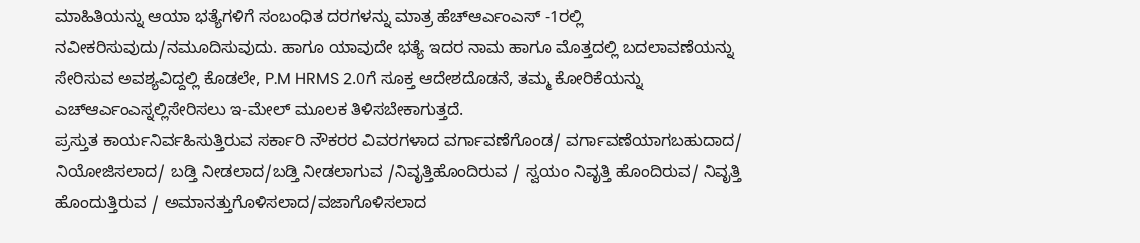ಮಾಹಿತಿಯನ್ನು ಆಯಾ ಭತ್ಯೆಗಳಿಗೆ ಸಂಬಂಧಿತ ದರಗಳನ್ನು ಮಾತ್ರ ಹೆಚ್ಆರ್ಎಂಎಸ್ -1ರಲ್ಲಿ ನವೀಕರಿಸುವುದು/ನಮೂದಿಸುವುದು. ಹಾಗೂ ಯಾವುದೇ ಭತ್ಯೆ ಇದರ ನಾಮ ಹಾಗೂ ಮೊತ್ತದಲ್ಲಿ ಬದಲಾವಣೆಯನ್ನು ಸೇರಿಸುವ ಅವಶ್ಯವಿದ್ದಲ್ಲಿ ಕೊಡಲೇ, P.M HRMS 2.0ಗೆ ಸೂಕ್ತ ಆದೇಶದೊಡನೆ, ತಮ್ಮ ಕೋರಿಕೆಯನ್ನು ಎಚ್ಆರ್ಎಂಎಸ್ನಲ್ಲಿಸೇರಿಸಲು ಇ-ಮೇಲ್ ಮೂಲಕ ತಿಳಿಸಬೇಕಾಗುತ್ತದೆ.
ಪ್ರಸ್ತುತ ಕಾರ್ಯನಿರ್ವಹಿಸುತ್ತಿರುವ ಸರ್ಕಾರಿ ನೌಕರರ ವಿವರಗಳಾದ ವರ್ಗಾವಣೆಗೊಂಡ/ ವರ್ಗಾವಣೆಯಾಗಬಹುದಾದ/ ನಿಯೋಜಿಸಲಾದ/ ಬಡ್ತಿ ನೀಡಲಾದ/ಬಡ್ತಿ ನೀಡಲಾಗುವ /ನಿವೃತ್ತಿಹೊಂದಿರುವ / ಸ್ವಯಂ ನಿವೃತ್ತಿ ಹೊಂದಿರುವ/ ನಿವೃತ್ತಿ ಹೊಂದುತ್ತಿರುವ / ಅಮಾನತ್ತುಗೊಳಿಸಲಾದ/ವಜಾಗೊಳಿಸಲಾದ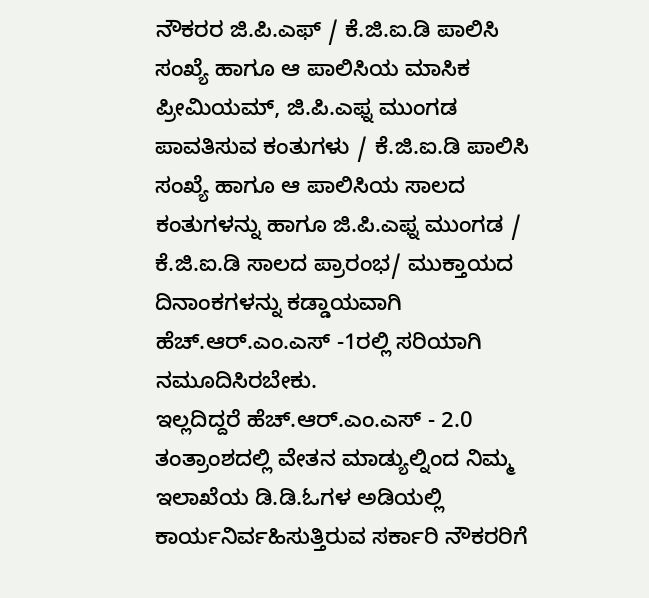ನೌಕರರ ಜಿ.ಪಿ.ಎಫ್ / ಕೆ.ಜಿ.ಐ.ಡಿ ಪಾಲಿಸಿ ಸಂಖ್ಯೆ ಹಾಗೂ ಆ ಪಾಲಿಸಿಯ ಮಾಸಿಕ ಪ್ರೀಮಿಯಮ್, ಜಿ.ಪಿ.ಎಫ್ನ ಮುಂಗಡ ಪಾವತಿಸುವ ಕಂತುಗಳು / ಕೆ.ಜಿ.ಐ.ಡಿ ಪಾಲಿಸಿ ಸಂಖ್ಯೆ ಹಾಗೂ ಆ ಪಾಲಿಸಿಯ ಸಾಲದ ಕಂತುಗಳನ್ನು ಹಾಗೂ ಜಿ.ಪಿ.ಎಫ್ನ ಮುಂಗಡ / ಕೆ.ಜಿ.ಐ.ಡಿ ಸಾಲದ ಪ್ರಾರಂಭ/ ಮುಕ್ತಾಯದ ದಿನಾಂಕಗಳನ್ನು ಕಡ್ಡಾಯವಾಗಿ ಹೆಚ್.ಆರ್.ಎಂ.ಎಸ್ -1ರಲ್ಲಿ ಸರಿಯಾಗಿ ನಮೂದಿಸಿರಬೇಕು.
ಇಲ್ಲದಿದ್ದರೆ ಹೆಚ್.ಆರ್.ಎಂ.ಎಸ್ - 2.0 ತಂತ್ರಾಂಶದಲ್ಲಿ ವೇತನ ಮಾಡ್ಯುಲ್ನಿಂದ ನಿಮ್ಮ ಇಲಾಖೆಯ ಡಿ.ಡಿ.ಓಗಳ ಅಡಿಯಲ್ಲಿ ಕಾರ್ಯನಿರ್ವಹಿಸುತ್ತಿರುವ ಸರ್ಕಾರಿ ನೌಕರರಿಗೆ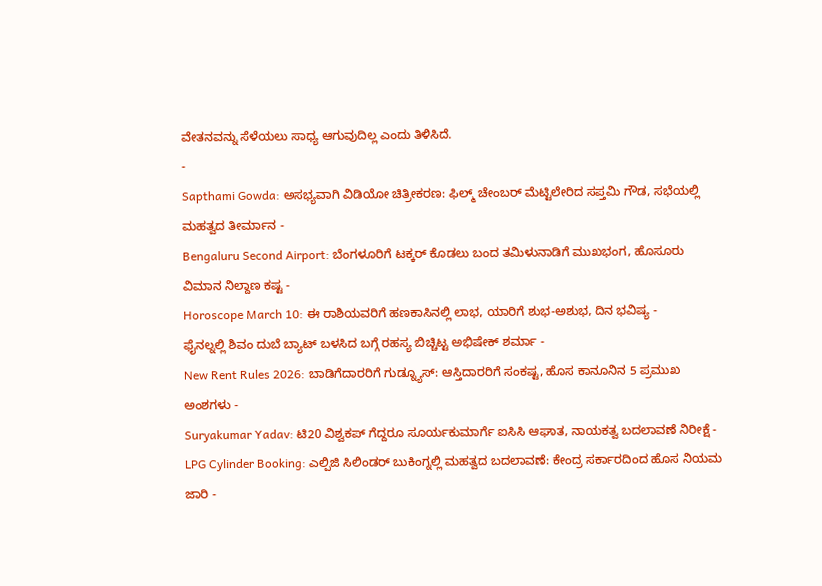ವೇತನವನ್ನು ಸೆಳೆಯಲು ಸಾಧ್ಯ ಆಗುವುದಿಲ್ಲ ಎಂದು ತಿಳಿಸಿದೆ.
-
Sapthami Gowda: ಅಸಭ್ಯವಾಗಿ ವಿಡಿಯೋ ಚಿತ್ರೀಕರಣ: ಫಿಲ್ಮ್ ಚೇಂಬರ್ ಮೆಟ್ಟಿಲೇರಿದ ಸಪ್ತಮಿ ಗೌಡ, ಸಭೆಯಲ್ಲಿ ಮಹತ್ವದ ತೀರ್ಮಾನ -
Bengaluru Second Airport: ಬೆಂಗಳೂರಿಗೆ ಟಕ್ಕರ್ ಕೊಡಲು ಬಂದ ತಮಿಳುನಾಡಿಗೆ ಮುಖಭಂಗ, ಹೊಸೂರು ವಿಮಾನ ನಿಲ್ದಾಣ ಕಷ್ಟ -
Horoscope March 10: ಈ ರಾಶಿಯವರಿಗೆ ಹಣಕಾಸಿನಲ್ಲಿ ಲಾಭ, ಯಾರಿಗೆ ಶುಭ-ಅಶುಭ, ದಿನ ಭವಿಷ್ಯ -
ಫೈನಲ್ನಲ್ಲಿ ಶಿವಂ ದುಬೆ ಬ್ಯಾಟ್ ಬಳಸಿದ ಬಗ್ಗೆ ರಹಸ್ಯ ಬಿಚ್ಚಿಟ್ಟ ಅಭಿಷೇಕ್ ಶರ್ಮಾ -
New Rent Rules 2026: ಬಾಡಿಗೆದಾರರಿಗೆ ಗುಡ್ನ್ಯೂಸ್: ಆಸ್ತಿದಾರರಿಗೆ ಸಂಕಷ್ಟ, ಹೊಸ ಕಾನೂನಿನ 5 ಪ್ರಮುಖ ಅಂಶಗಳು -
Suryakumar Yadav: ಟಿ20 ವಿಶ್ವಕಪ್ ಗೆದ್ದರೂ ಸೂರ್ಯಕುಮಾರ್ಗೆ ಐಸಿಸಿ ಆಘಾತ, ನಾಯಕತ್ವ ಬದಲಾವಣೆ ನಿರೀಕ್ಷೆ -
LPG Cylinder Booking: ಎಲ್ಪಿಜಿ ಸಿಲಿಂಡರ್ ಬುಕಿಂಗ್ನಲ್ಲಿ ಮಹತ್ವದ ಬದಲಾವಣೆ: ಕೇಂದ್ರ ಸರ್ಕಾರದಿಂದ ಹೊಸ ನಿಯಮ ಜಾರಿ -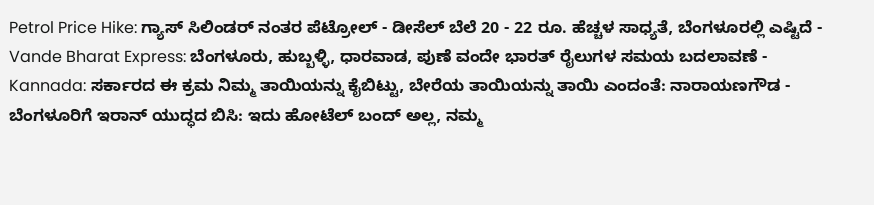Petrol Price Hike: ಗ್ಯಾಸ್ ಸಿಲಿಂಡರ್ ನಂತರ ಪೆಟ್ರೋಲ್ - ಡೀಸೆಲ್ ಬೆಲೆ 20 - 22 ರೂ. ಹೆಚ್ಚಳ ಸಾಧ್ಯತೆ, ಬೆಂಗಳೂರಲ್ಲಿ ಎಷ್ಟಿದೆ -
Vande Bharat Express: ಬೆಂಗಳೂರು, ಹುಬ್ಬಳ್ಳಿ, ಧಾರವಾಡ, ಪುಣೆ ವಂದೇ ಭಾರತ್ ರೈಲುಗಳ ಸಮಯ ಬದಲಾವಣೆ -
Kannada: ಸರ್ಕಾರದ ಈ ಕ್ರಮ ನಿಮ್ಮ ತಾಯಿಯನ್ನು ಕೈಬಿಟ್ಟು, ಬೇರೆಯ ತಾಯಿಯನ್ನು ತಾಯಿ ಎಂದಂತೆ: ನಾರಾಯಣಗೌಡ -
ಬೆಂಗಳೂರಿಗೆ ಇರಾನ್ ಯುದ್ಧದ ಬಿಸಿ: ಇದು ಹೋಟೆಲ್ ಬಂದ್ ಅಲ್ಲ, ನಮ್ಮ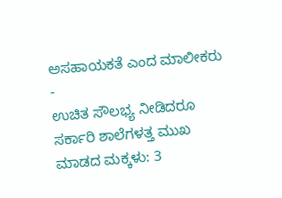ಅಸಹಾಯಕತೆ ಎಂದ ಮಾಲೀಕರು -
ಉಚಿತ ಸೌಲಭ್ಯ ನೀಡಿದರೂ ಸರ್ಕಾರಿ ಶಾಲೆಗಳತ್ತ ಮುಖ ಮಾಡದ ಮಕ್ಕಳು: 3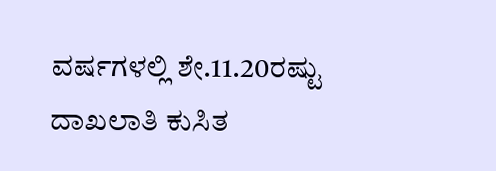ವರ್ಷಗಳಲ್ಲಿ ಶೇ.11.20ರಷ್ಟು ದಾಖಲಾತಿ ಕುಸಿತ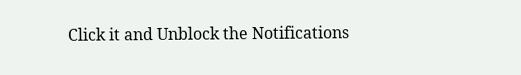Click it and Unblock the Notifications